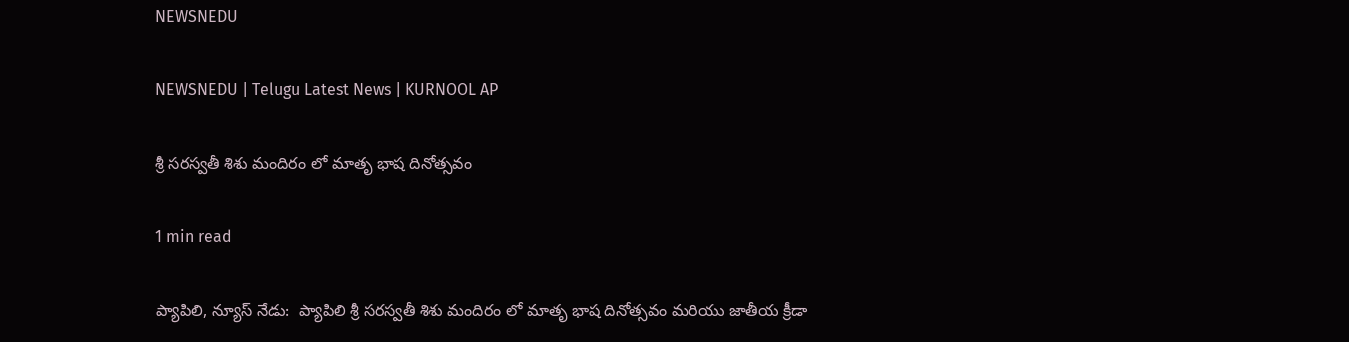NEWSNEDU

NEWSNEDU | Telugu Latest News | KURNOOL AP

శ్రీ సరస్వతీ శిశు మందిరం లో మాతృ భాష దినోత్సవం

1 min read

ప్యాపిలి, న్యూస్ నేడు:  ప్యాపిలి శ్రీ సరస్వతీ శిశు మందిరం లో మాతృ భాష దినోత్సవం మరియు జాతీయ క్రీడా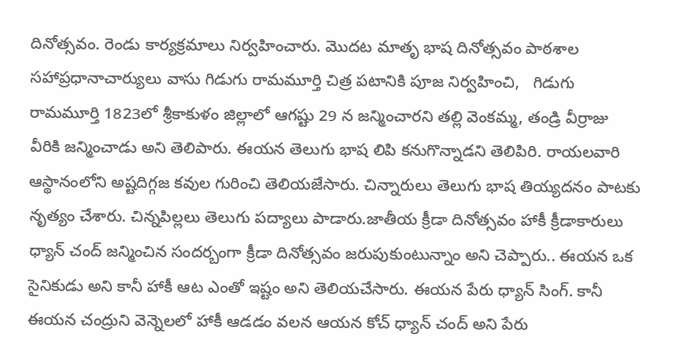దినోత్సవం. రెండు కార్యక్రమాలు నిర్వహించారు. మొదట మాతృ భాష దినోత్సవం పాఠశాల సహాప్రధానాచార్యులు వాసు గిడుగు రామమూర్తి చిత్ర పటానికి పూజ నిర్వహించి,   గిడుగు రామమూర్తి 1823లో శ్రీకాకుళం జిల్లాలో ఆగష్టు 29 న జన్మించారని తల్లి వెంకమ్మ, తండ్రి వీర్రాజు వీరికి జన్మించాడు అని తెలిపారు. ఈయన తెలుగు భాష లిపి కనుగొన్నాడని తెలిపిరి. రాయలవారి ఆస్థానంలోని అష్టదిగ్గజ కవుల గురించి తెలియజేసారు. చిన్నారులు తెలుగు భాష తియ్యదనం పాటకు నృత్యం చేశారు. చిన్నపిల్లలు తెలుగు పద్యాలు పాడారు.జాతీయ క్రీడా దినోత్సవం హాకీ క్రీడాకారులు ధ్యాన్ చంద్ జన్మించిన సందర్బంగా క్రీడా దినోత్సవం జరుపుకుంటున్నాం అని చెప్పారు.. ఈయన ఒక సైనికుడు అని కానీ హాకీ ఆట ఎంతో ఇష్టం అని తెలియచేసారు. ఈయన పేరు ధ్యాన్ సింగ్. కానీ ఈయన చంద్రుని వెన్నెలలో హాకీ ఆడడం వలన ఆయన కోచ్ ధ్యాన్ చంద్ అని పేరు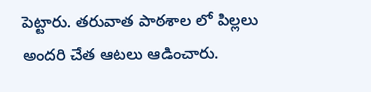పెట్టారు. తరువాత పాఠశాల లో పిల్లలు అందరి చేత ఆటలు ఆడించారు.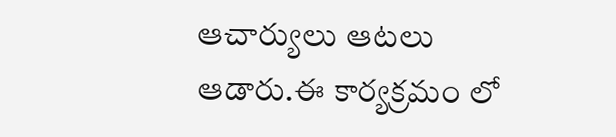ఆచార్యులు ఆటలు ఆడారు.ఈ కార్యక్రమం లో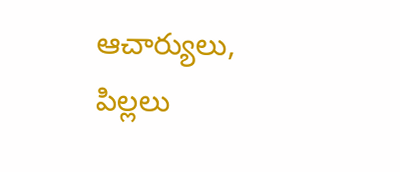ఆచార్యులు, పిల్లలు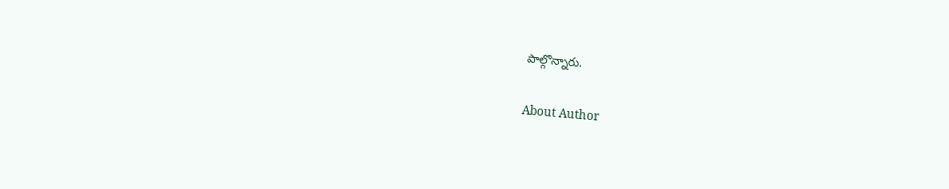పాల్గొన్నారు.

About Author